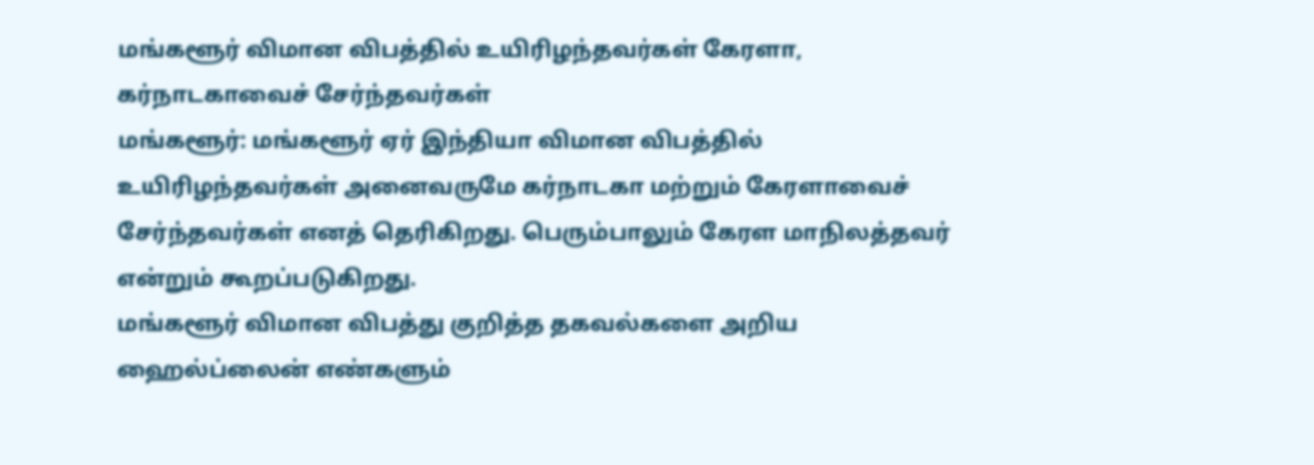மங்களூர் விமான விபத்தில் உயிரிழந்தவர்கள் கேரளா, கர்நாடகாவைச் சேர்ந்தவர்கள்
மங்களூர்: மங்களூர் ஏர் இந்தியா விமான விபத்தில் உயிரிழந்தவர்கள் அனைவருமே கர்நாடகா மற்றும் கேரளாவைச் சேர்ந்தவர்கள் எனத் தெரிகிறது. பெரும்பாலும் கேரள மாநிலத்தவர் என்றும் கூறப்படுகிறது.
மங்களூர் விமான விபத்து குறித்த தகவல்களை அறிய ஹைல்ப்லைன் எண்களும்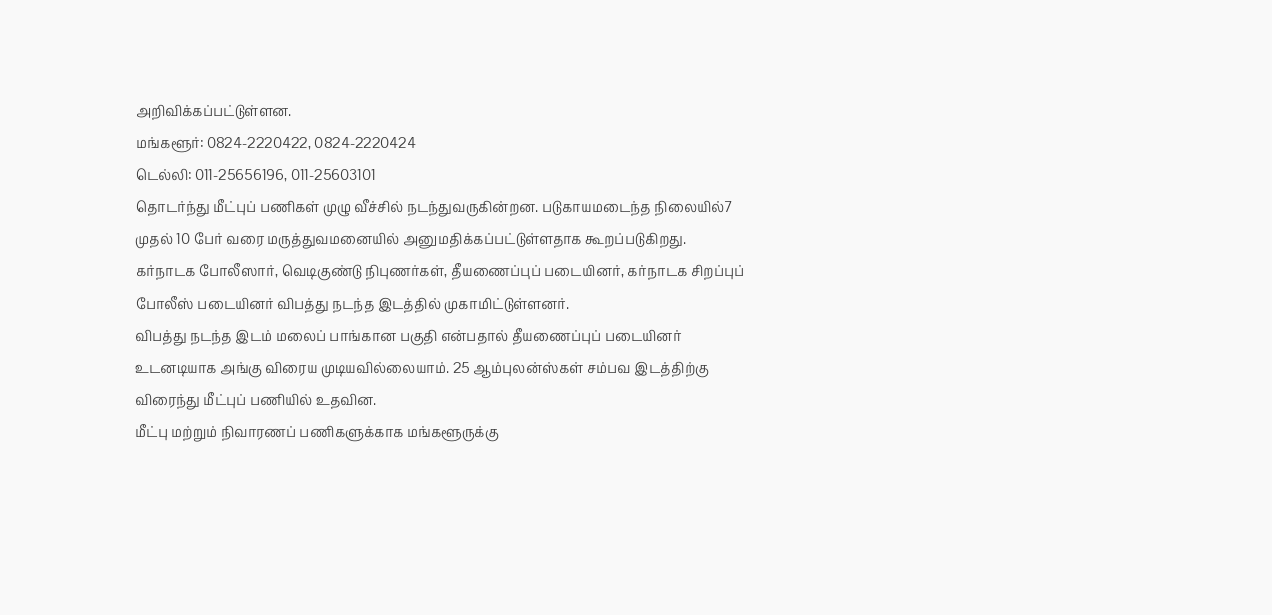அறிவிக்கப்பட்டுள்ளன.
மங்களூர்: 0824-2220422, 0824-2220424
டெல்லி: 011-25656196, 011-25603101
தொடர்ந்து மீட்புப் பணிகள் முழு வீச்சில் நடந்துவருகின்றன. படுகாயமடைந்த நிலையில்7 முதல் 10 பேர் வரை மருத்துவமனையில் அனுமதிக்கப்பட்டுள்ளதாக கூறப்படுகிறது.
கர்நாடக போலீஸார், வெடிகுண்டு நிபுணர்கள், தீயணைப்புப் படையினர், கர்நாடக சிறப்புப் போலீஸ் படையினர் விபத்து நடந்த இடத்தில் முகாமிட்டுள்ளனர்.
விபத்து நடந்த இடம் மலைப் பாங்கான பகுதி என்பதால் தீயணைப்புப் படையினர் உடனடியாக அங்கு விரைய முடியவில்லையாம். 25 ஆம்புலன்ஸ்கள் சம்பவ இடத்திற்கு விரைந்து மீட்புப் பணியில் உதவின.
மீட்பு மற்றும் நிவாரணப் பணிகளுக்காக மங்களூருக்கு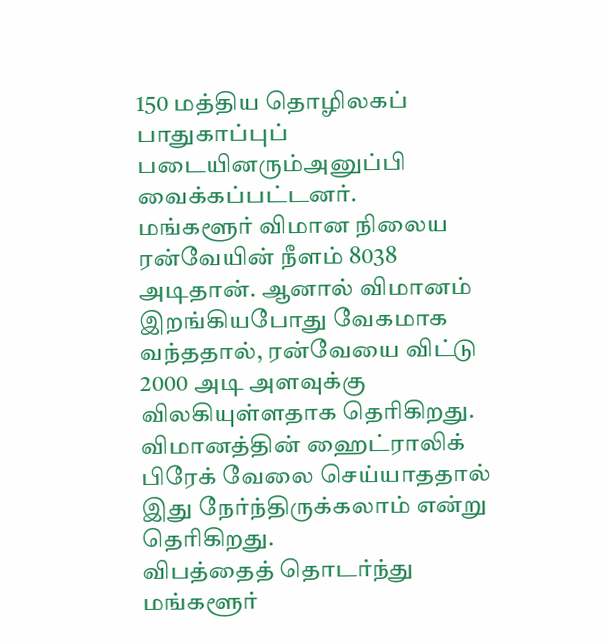150 மத்திய தொழிலகப் பாதுகாப்புப் படையினரும்அனுப்பி வைக்கப்பட்டனர்.
மங்களூர் விமான நிலைய ரன்வேயின் நீளம் 8038 அடிதான். ஆனால் விமானம் இறங்கியபோது வேகமாக வந்ததால், ரன்வேயை விட்டு 2000 அடி அளவுக்கு விலகியுள்ளதாக தெரிகிறது. விமானத்தின் ஹைட்ராலிக் பிரேக் வேலை செய்யாததால் இது நேர்ந்திருக்கலாம் என்று தெரிகிறது.
விபத்தைத் தொடர்ந்து மங்களூர்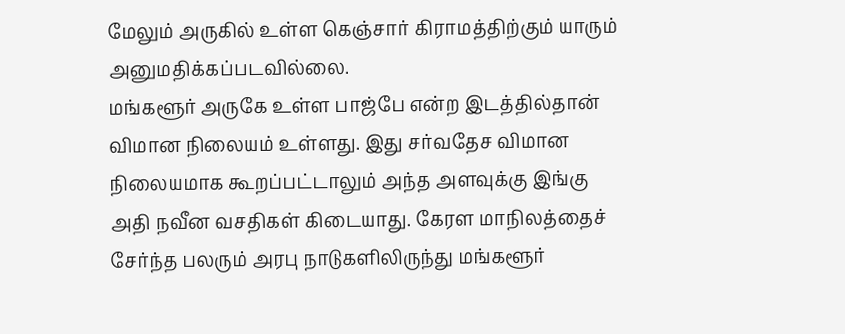மேலும் அருகில் உள்ள கெஞ்சார் கிராமத்திற்கும் யாரும் அனுமதிக்கப்படவில்லை.
மங்களூர் அருகே உள்ள பாஜ்பே என்ற இடத்தில்தான் விமான நிலையம் உள்ளது. இது சர்வதேச விமான நிலையமாக கூறப்பட்டாலும் அந்த அளவுக்கு இங்கு அதி நவீன வசதிகள் கிடையாது. கேரள மாநிலத்தைச் சேர்ந்த பலரும் அரபு நாடுகளிலிருந்து மங்களூர்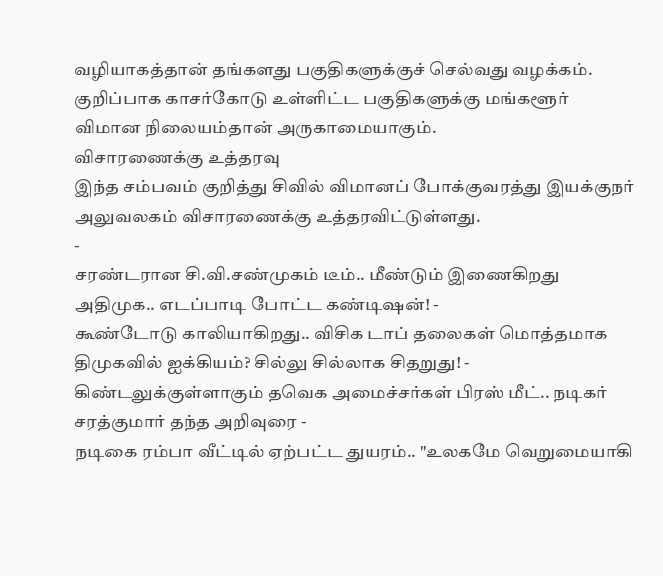வழியாகத்தான் தங்களது பகுதிகளுக்குச் செல்வது வழக்கம். குறிப்பாக காசர்கோடு உள்ளிட்ட பகுதிகளுக்கு மங்களூர் விமான நிலையம்தான் அருகாமையாகும்.
விசாரணைக்கு உத்தரவு
இந்த சம்பவம் குறித்து சிவில் விமானப் போக்குவரத்து இயக்குநர் அலுவலகம் விசாரணைக்கு உத்தரவிட்டுள்ளது.
-
சரண்டரான சி.வி.சண்முகம் டீம்.. மீண்டும் இணைகிறது அதிமுக.. எடப்பாடி போட்ட கண்டிஷன்! -
கூண்டோடு காலியாகிறது.. விசிக டாப் தலைகள் மொத்தமாக திமுகவில் ஐக்கியம்? சில்லு சில்லாக சிதறுது! -
கிண்டலுக்குள்ளாகும் தவெக அமைச்சர்கள் பிரஸ் மீட்.. நடிகர் சரத்குமார் தந்த அறிவுரை -
நடிகை ரம்பா வீட்டில் ஏற்பட்ட துயரம்.. "உலகமே வெறுமையாகி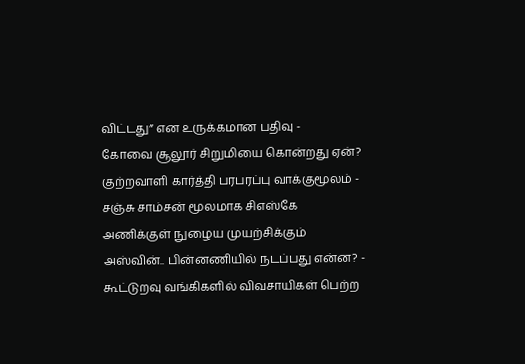விட்டது” என உருக்கமான பதிவு -
கோவை சூலூர் சிறுமியை கொன்றது ஏன்? குற்றவாளி கார்த்தி பரபரப்பு வாக்குமூலம் -
சஞ்சு சாம்சன் மூலமாக சிஎஸ்கே அணிக்குள் நுழைய முயற்சிக்கும் அஸ்வின்.. பின்னணியில் நடப்பது என்ன? -
கூட்டுறவு வங்கிகளில் விவசாயிகள் பெற்ற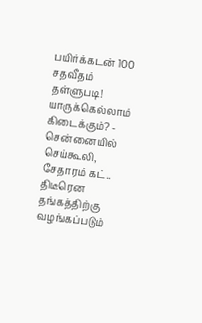பயிர்க்கடன் 100 சதவீதம் தள்ளுபடி! யாருக்கெல்லாம் கிடைக்கும்? -
சென்னையில் செய்கூலி, சேதாரம் கட்.. திடீரென தங்கத்திற்கு வழங்கப்படும்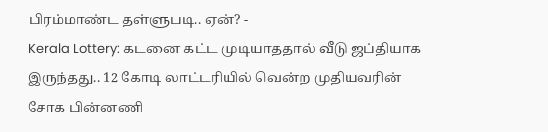பிரம்மாண்ட தள்ளுபடி.. ஏன்? -
Kerala Lottery: கடனை கட்ட முடியாததால் வீடு ஜப்தியாக இருந்தது.. 12 கோடி லாட்டரியில் வென்ற முதியவரின் சோக பின்னணி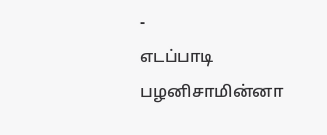-
எடப்பாடி பழனிசாமின்னா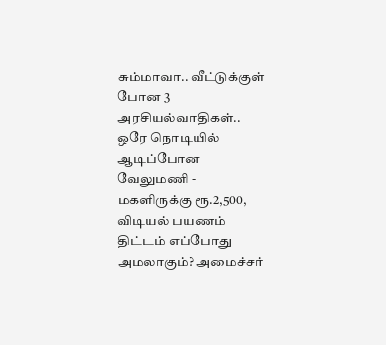சும்மாவா.. வீட்டுக்குள் போன 3 அரசியல்வாதிகள்.. ஒரே நொடியில் ஆடிப்போன வேலுமணி -
மகளிருக்கு ரூ.2,500, விடியல் பயணம் திட்டம் எப்போது அமலாகும்? அமைச்சர்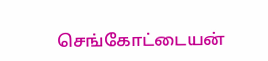செங்கோட்டையன்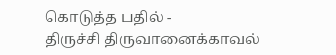கொடுத்த பதில் -
திருச்சி திருவானைக்காவல்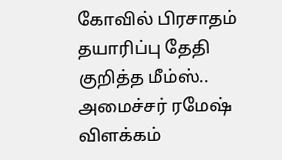கோவில் பிரசாதம் தயாரிப்பு தேதி குறித்த மீம்ஸ்.. அமைச்சர் ரமேஷ் விளக்கம்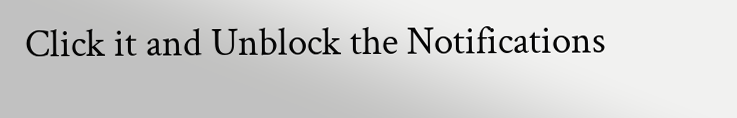Click it and Unblock the Notifications